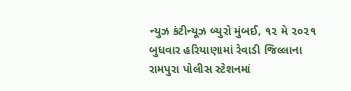ન્યુઝ કંટીન્યૂઝ બ્યુરો મુંબઈ, ૧૨ મે ૨૦૨૧ બુધવાર હરિયાણામાં રેવાડી જિલ્લાના રામપુરા પોલીસ સ્ટેશનમાં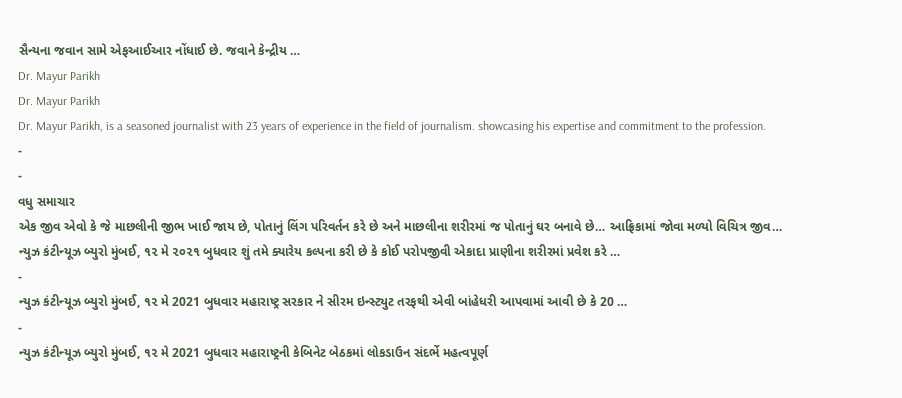સૈન્યના જવાન સામે એફઆઈઆર નોંધાઈ છે. જવાને કેન્દ્રીય …
Dr. Mayur Parikh
Dr. Mayur Parikh
Dr. Mayur Parikh, is a seasoned journalist with 23 years of experience in the field of journalism. showcasing his expertise and commitment to the profession.
-
-
વધુ સમાચાર
એક જીવ એવો કે જે માછલીની જીભ ખાઈ જાય છે, પોતાનું લિંગ પરિવર્તન કરે છે અને માછલીના શરીરમાં જ પોતાનું ઘર બનાવે છે… આફ્રિકામાં જોવા મળ્યો વિચિત્ર જીવ…
ન્યુઝ કંટીન્યૂઝ બ્યુરો મુંબઈ, ૧૨ મે ૨૦૨૧ બુધવાર શું તમે ક્યારેય કલ્પના કરી છે કે કોઈ પરોપજીવી એકાદા પ્રાણીના શરીરમાં પ્રવેશ કરે …
-
ન્યુઝ કંટીન્યૂઝ બ્યુરો મુંબઈ, ૧૨ મે 2021 બુધવાર મહારાષ્ટ્ર સરકાર ને સીરમ ઇન્સ્ટ્યુટ તરફથી એવી બાંહેધરી આપવામાં આવી છે કે 20 …
-
ન્યુઝ કંટીન્યૂઝ બ્યુરો મુંબઈ, ૧૨ મે 2021 બુધવાર મહારાષ્ટ્રની કેબિનેટ બેઠકમાં લોકડાઉન સંદર્ભે મહત્વપૂર્ણ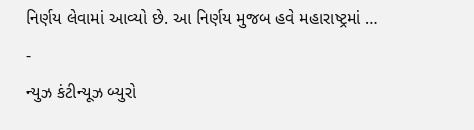નિર્ણય લેવામાં આવ્યો છે. આ નિર્ણય મુજબ હવે મહારાષ્ટ્રમાં …
-
ન્યુઝ કંટીન્યૂઝ બ્યુરો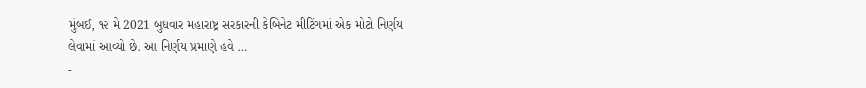મુંબઈ, ૧૨ મે 2021 બુધવાર મહારાષ્ટ્ર સરકારની કેબિનેટ મીટિંગમાં એક મોટો નિર્ણય લેવામાં આવ્યો છે. આ નિર્ણય પ્રમાણે હવે …
-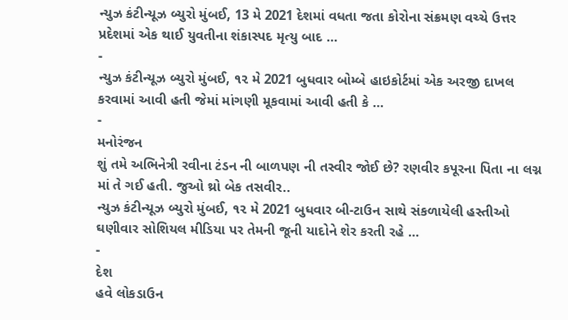ન્યુઝ કંટીન્યૂઝ બ્યુરો મુંબઈ, 13 મે 2021 દેશમાં વધતા જતા કોરોના સંક્રમણ વચ્ચે ઉત્તર પ્રદેશમાં એક થાઈ યુવતીના શંકાસ્પદ મૃત્યુ બાદ …
-
ન્યુઝ કંટીન્યૂઝ બ્યુરો મુંબઈ, ૧૨ મે 2021 બુધવાર બોમ્બે હાઇકોર્ટમાં એક અરજી દાખલ કરવામાં આવી હતી જેમાં માંગણી મૂકવામાં આવી હતી કે …
-
મનોરંજન
શું તમે અભિનેત્રી રવીના ટંડન ની બાળપણ ની તસ્વીર જોઈ છે? રણવીર કપૂરના પિતા ના લગ્ન માં તે ગઈ હતી. જુઓ થ્રો બેક તસવીર..
ન્યુઝ કંટીન્યૂઝ બ્યુરો મુંબઈ, ૧૨ મે 2021 બુધવાર બી-ટાઉન સાથે સંકળાયેલી હસ્તીઓ ઘણીવાર સોશિયલ મીડિયા પર તેમની જૂની યાદોને શેર કરતી રહે …
-
દેશ
હવે લોકડાઉન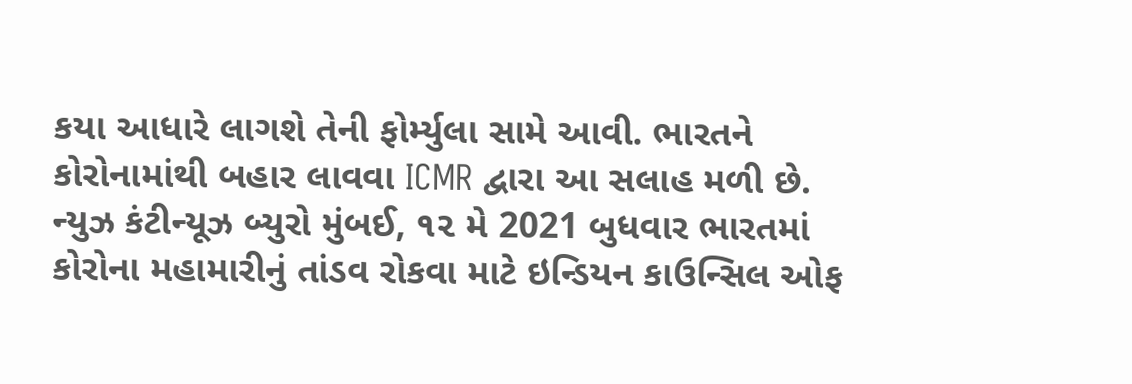કયા આધારે લાગશે તેની ફોર્મ્યુલા સામે આવી. ભારતને કોરોનામાંથી બહાર લાવવા ICMR દ્વારા આ સલાહ મળી છે.
ન્યુઝ કંટીન્યૂઝ બ્યુરો મુંબઈ, ૧૨ મે 2021 બુધવાર ભારતમાં કોરોના મહામારીનું તાંડવ રોકવા માટે ઇન્ડિયન કાઉન્સિલ ઓફ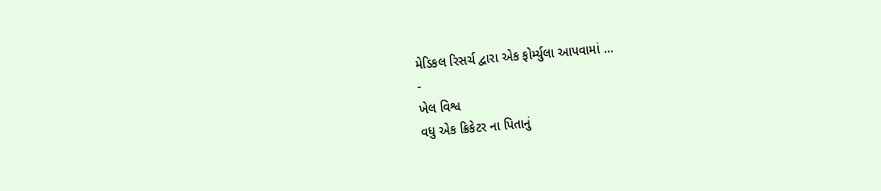મેડિકલ રિસર્ચ દ્વારા એક ફોર્મ્યુલા આપવામાં …
-
ખેલ વિશ્વ
વધુ એક ક્રિકેટર ના પિતાનું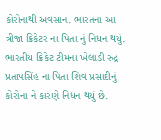કોરોનાથી અવસાન. ભારતના આ ત્રીજા ક્રિકેટર ના પિતા નું નિધન થયું.
ભારતીય ક્રિકેટ ટીમના ખેલાડી રુદ્ર પ્રતાપસિંહ ના પિતા શિવ પ્રસાદીનું કોરોના ને કારણે નિધન થયું છે.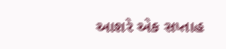આશરે એક સપ્તાહ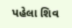પહેલા શિવ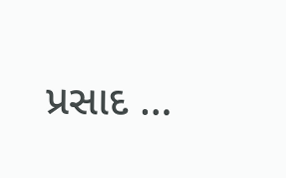પ્રસાદ …